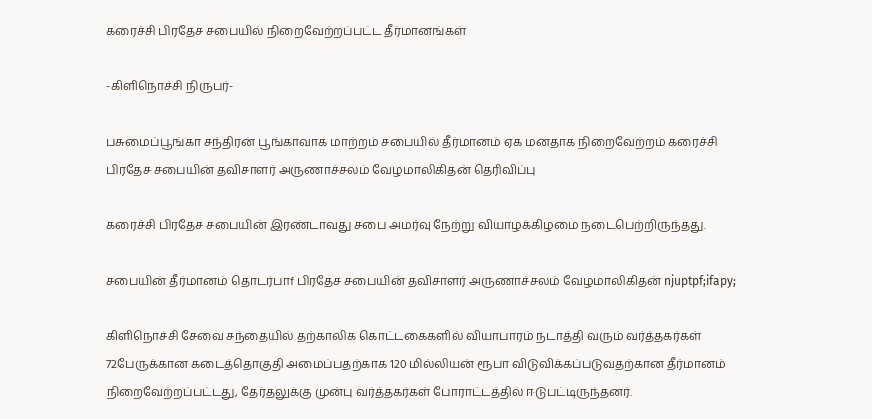கரைச்சி பிரதேச சபையில் நிறைவேற்றப்பட்ட தீர்மானங்கள்

-கிளிநொச்சி நிருபர்-

பசுமைப்பூங்கா சந்திரன் பூங்காவாக மாற்றம் சபையில் தீர்மானம் ஏக மனதாக நிறைவேற்றம் கரைச்சி பிரதேச சபையின் தவிசாளர் அருணாச்சலம் வேழமாலிகிதன் தெரிவிப்பு

கரைச்சி பிரதேச சபையின் இரண்டாவது சபை அமர்வு நேற்று வியாழக்கிழமை நடைபெற்றிருந்தது.

சபையின் தீர்மானம் தொடர்பாf பிரதேச சபையின் தவிசாளர் அருணாச்சலம் வேழமாலிகிதன் njuptpf;ifapy;

கிளிநொச்சி சேவை சந்தையில் தற்காலிக கொட்டகைகளில் வியாபாரம் நடாத்தி வரும் வர்த்தகர்கள் 72பேருக்கான கடைத்தொகுதி அமைப்பதற்காக 120 மில்லியன் ரூபா விடுவிக்கப்படுவதற்கான தீர்மானம் நிறைவேற்றப்பட்டது, தேர்தலுக்கு முன்பு வர்த்தகர்கள் போராட்டத்தில் ஈடுபட்டிருந்தனர்.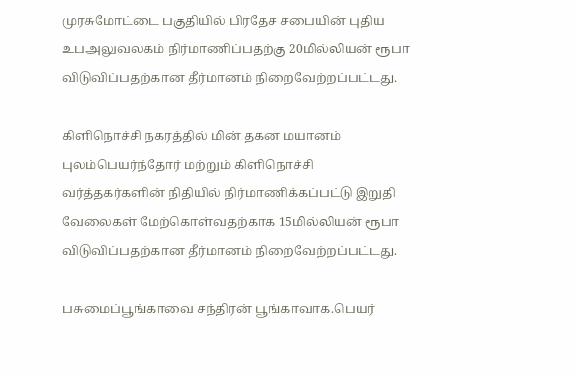முரசுமோட்டை பகுதியில் பிரதேச சபையின் புதிய உபஅலுவலகம் நிர்மாணிப்பதற்கு 20மில்லியன் ரூபா விடுவிப்பதற்கான தீர்மானம் நிறைவேற்றப்பட்டது.

கிளிநொச்சி நகரத்தில் மின் தகன மயானம் புலம்பெயர்ந்தோர் மற்றும் கிளிநொச்சி வர்த்தகர்களின் நிதியில் நிர்மாணிக்கப்பட்டு இறுதி வேலைகள் மேற்கொள்வதற்காக 15மில்லியன் ரூபா விடுவிப்பதற்கான தீர்மானம் நிறைவேற்றப்பட்டது.

பசுமைப்பூங்காவை சந்திரன் பூங்காவாக.பெயர்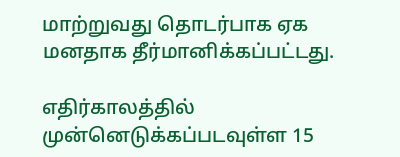மாற்றுவது தொடர்பாக ஏக மனதாக தீர்மானிக்கப்பட்டது.

எதிர்காலத்தில் முன்னெடுக்கப்படவுள்ள 15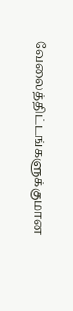வேலைத்திட்டங்களுக்குமான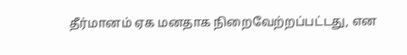தீர்மானம் ஏக மனதாக நிறைவேற்றப்பட்டது, என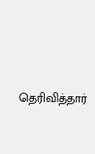தெரிவித்தார்